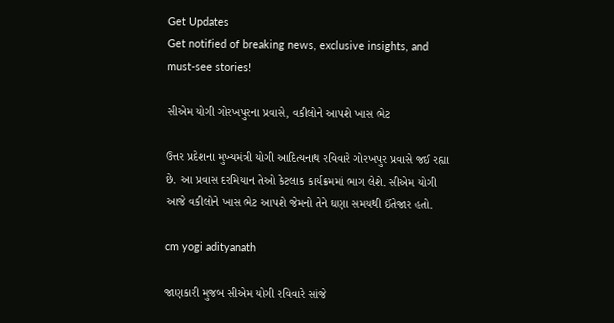Get Updates
Get notified of breaking news, exclusive insights, and must-see stories!

સીએમ યોગી ગોરખપુરના પ્રવાસે, વકીલોને આપશે ખાસ ભેટ

ઉત્તર પ્રદેશના મુખ્યમંત્રી યોગી આદિત્યનાથ રવિવારે ગોરખપુર પ્રવાસે જઈ રહ્યા છે. આ પ્રવાસ દરમિયાન તેઓ કેટલાક કાર્યક્રમમાં ભાગ લેશે. સીએમ યોગી આજે વકીલોને ખાસ ભેટ આપશે જેમનો તેને ઘણા સમયથી ઈંતેજાર હતો.

cm yogi adityanath

જાણકારી મુજબ સીએમ યોગી રવિવારે સાંજે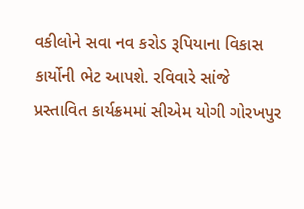વકીલોને સવા નવ કરોડ રૂપિયાના વિકાસ કાર્યોની ભેટ આપશે. રવિવારે સાંજે પ્રસ્તાવિત કાર્યક્રમમાં સીએમ યોગી ગોરખપુર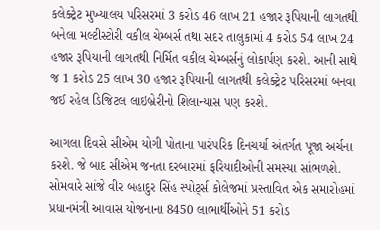કલેક્ટ્રેટ મુખ્યાલય પરિસરમાં 3 કરોડ 46 લાખ 21 હજાર રૂપિયાની લાગતથી બનેલા મલ્ટીસ્ટોરી વકીલ ચેમ્બર્સ તથા સદર તાલુકામાં 4 કરોડ 54 લાખ 24 હજાર રૂપિયાની લાગતથી નિર્મિત વકીલ ચેમ્બર્સનું લોકાર્પણ કરશે. આની સાથે જ 1 કરોડ 25 લાખ 30 હજાર રૂપિયાની લાગતથી કલેક્ટ્રેટ પરિસરમાં બનવા જઈ રહેલ ડિજિટલ લાઇબ્રેરીનો શિલાન્યાસ પણ કરશે.

આગલા દિવસે સીએમ યોગી પોતાના પારંપરિક દિનચર્યા અંતર્ગત પૂજા અર્ચના કરશે. જે બાદ સીએમ જનતા દરબારમાં ફરિયાદીઓની સમસ્યા સાંભળશે. સોમવારે સાંજે વીર બહાદુર સિંહ સ્પોર્ટ્સ કોલેજમાં પ્રસ્તાવિત એક સમારોહમાં પ્રધાનમંત્રી આવાસ યોજનાના 8450 લાભાર્થીઓને 51 કરોડ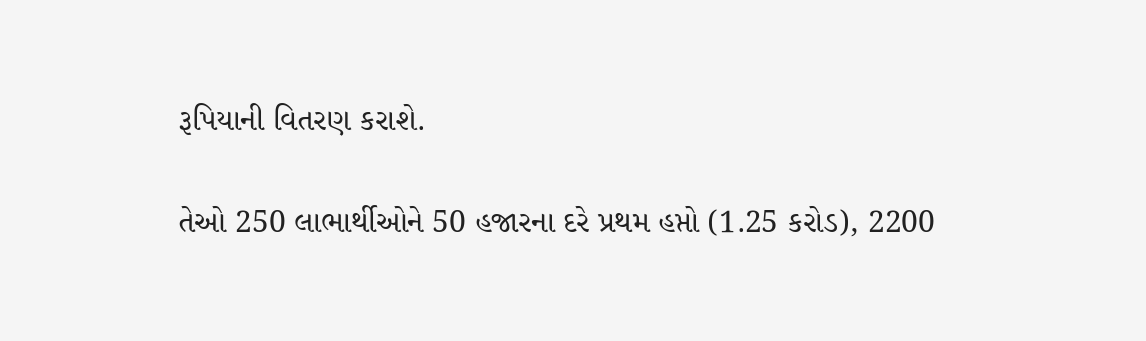રૂપિયાની વિતરણ કરાશે.

તેઓ 250 લાભાર્થીઓને 50 હજારના દરે પ્રથમ હપ્તો (1.25 કરોડ), 2200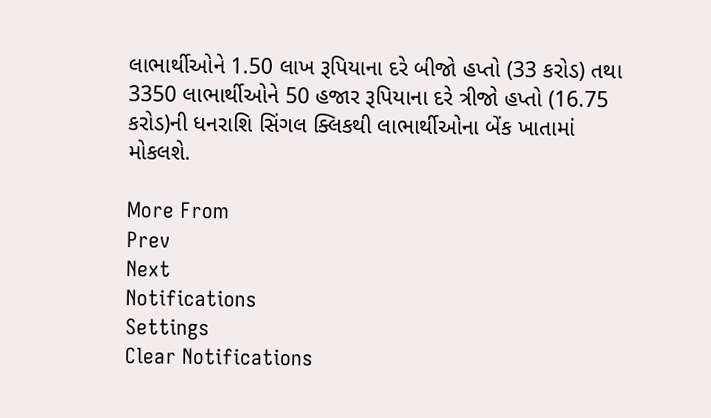લાભાર્થીઓને 1.50 લાખ રૂપિયાના દરે બીજો હપ્તો (33 કરોડ) તથા 3350 લાભાર્થીઓને 50 હજાર રૂપિયાના દરે ત્રીજો હપ્તો (16.75 કરોડ)ની ધનરાશિ સિંગલ ક્લિકથી લાભાર્થીઓના બેંક ખાતામાં મોકલશે.

More From
Prev
Next
Notifications
Settings
Clear Notifications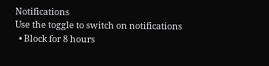Notifications
Use the toggle to switch on notifications
  • Block for 8 hours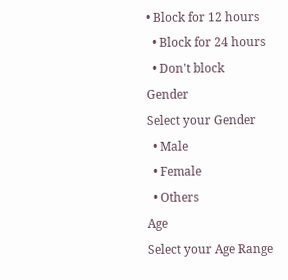• Block for 12 hours
  • Block for 24 hours
  • Don't block
Gender
Select your Gender
  • Male
  • Female
  • Others
Age
Select your Age Range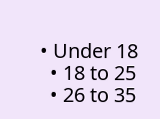• Under 18
  • 18 to 25
  • 26 to 35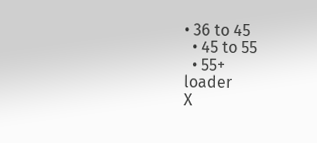• 36 to 45
  • 45 to 55
  • 55+
loader
X